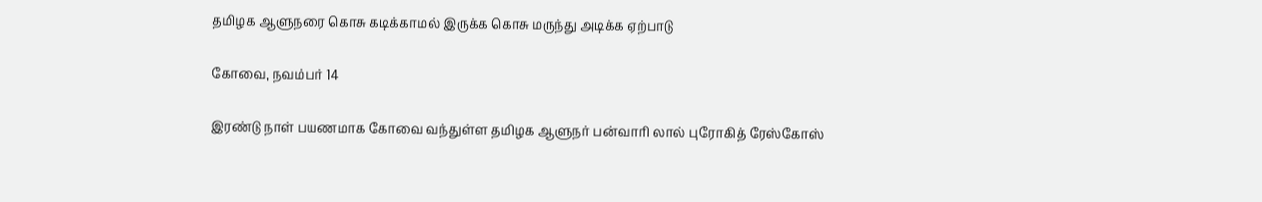தமிழக ஆளுநரை கொசு கடிக்காமல் இருக்க கொசு மருந்து அடிக்க ஏற்பாடு

கோவை, நவம்பர் 14

இரண்டு நாள் பயணமாக கோவை வந்துள்ள தமிழக ஆளுநர் பன்வாரி லால் புரோகித் ரேஸ்கோஸ்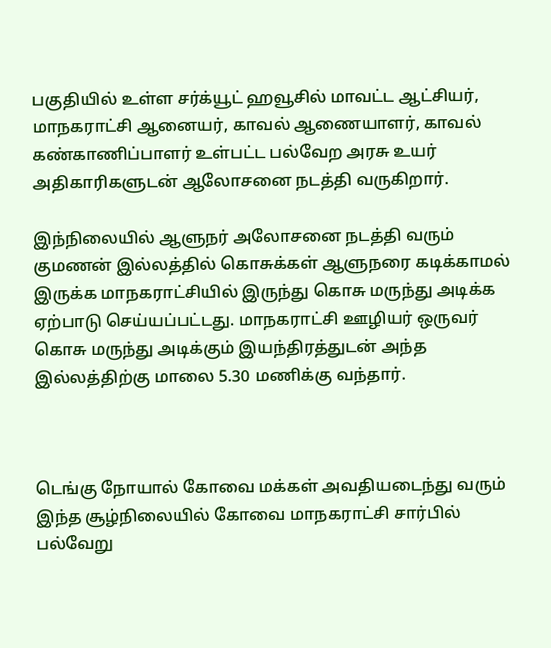பகுதியில் உள்ள சர்க்யூட் ஹவூசில் மாவட்ட ஆட்சியர், மாநகராட்சி ஆனையர், காவல் ஆணையாளர், காவல் கண்காணிப்பாளர் உள்பட்ட பல்வேற அரசு உயர் அதிகாரிகளுடன் ஆலோசனை நடத்தி வருகிறார்.

இந்நிலையில் ஆளுநர் அலோசனை நடத்தி வரும் குமணன் இல்லத்தில் கொசுக்கள் ஆளுநரை கடிக்காமல் இருக்க மாநகராட்சியில் இருந்து கொசு மருந்து அடிக்க ஏற்பாடு செய்யப்பட்டது. மாநகராட்சி ஊழியர் ஒருவர் கொசு மருந்து அடிக்கும் இயந்திரத்துடன் அந்த இல்லத்திற்கு மாலை 5.30 மணிக்கு வந்தார்.



டெங்கு நோயால் கோவை மக்கள் அவதியடைந்து வரும் இந்த சூழ்நிலையில் கோவை மாநகராட்சி சார்பில் பல்வேறு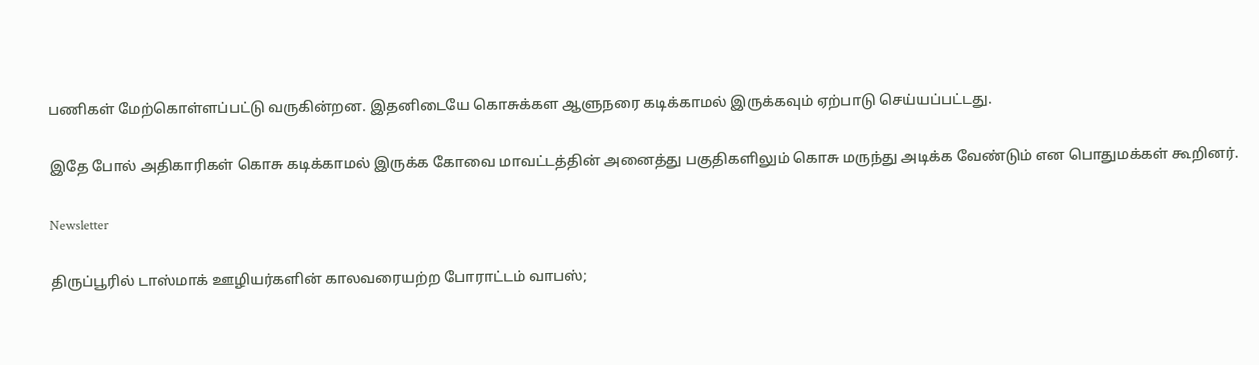பணிகள் மேற்கொள்ளப்பட்டு வருகின்றன. இதனிடையே கொசுக்கள ஆளுநரை கடிக்காமல் இருக்கவும் ஏற்பாடு செய்யப்பட்டது.

இதே போல் அதிகாரிகள் கொசு கடிக்காமல் இருக்க கோவை மாவட்டத்தின் அனைத்து பகுதிகளிலும் கொசு மருந்து அடிக்க வேண்டும் என பொதுமக்கள் கூறினர்.

Newsletter

திருப்பூரில் டாஸ்மாக் ஊழியர்களின் காலவரையற்ற போராட்டம் வாபஸ்;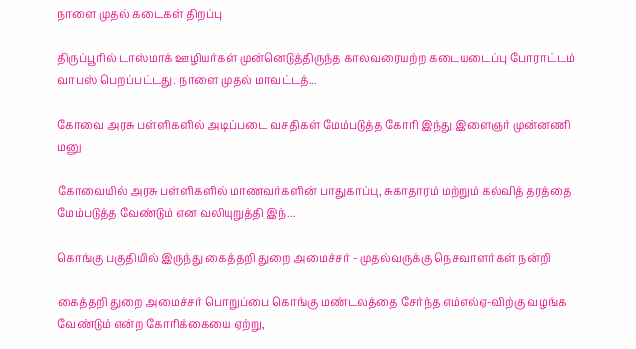நாளை முதல் கடைகள் திறப்பு

திருப்பூரில் டாஸ்மாக் ஊழியர்கள் முன்னெடுத்திருந்த காலவரையற்ற கடையடைப்பு போராட்டம் வாபஸ் பெறப்பட்டது. நாளை முதல் மாவட்டத்...

கோவை அரசு பள்ளிகளில் அடிப்படை வசதிகள் மேம்படுத்த கோரி இந்து இளைஞர் முன்னணி மனு

கோவையில் அரசு பள்ளிகளில் மாணவர்களின் பாதுகாப்பு, சுகாதாரம் மற்றும் கல்வித் தரத்தை மேம்படுத்த வேண்டும் என வலியுறுத்தி இந்...

கொங்கு பகுதியில் இருந்து கைத்தறி துறை அமைச்சர் - முதல்வருக்கு நெசவாளர்கள் நன்றி

கைத்தறி துறை அமைச்சர் பொறுப்பை கொங்கு மண்டலத்தை சேர்ந்த எம்எல்ஏ-விற்கு வழங்க வேண்டும் என்ற கோரிக்கையை ஏற்று,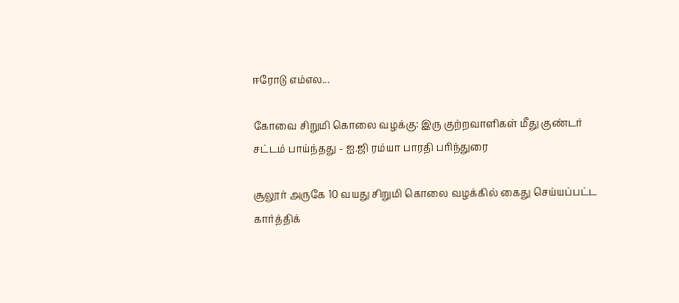ஈரோடு எம்எல...

கோவை சிறுமி கொலை வழக்கு: இரு குற்றவாளிகள் மீது குண்டர் சட்டம் பாய்ந்தது - ஐ.ஜி ரம்யா பாரதி பரிந்துரை

சூலூர் அருகே 10 வயது சிறுமி கொலை வழக்கில் கைது செய்யப்பட்ட கார்த்திக்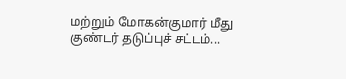மற்றும் மோகன்குமார் மீது குண்டர் தடுப்புச் சட்டம்...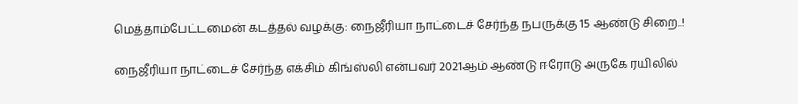மெத்தாம்பேட்டமைன் கடத்தல் வழக்கு: நைஜீரியா நாட்டைச் சேர்ந்த நபருக்கு 15 ஆண்டு சிறை..!

நைஜீரியா நாட்டைச் சேர்ந்த எக்சிம் கிங்ஸ்லி என்பவர் 2021ஆம் ஆண்டு ஈரோடு அருகே ரயிலில்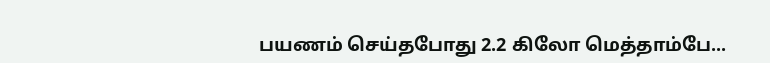பயணம் செய்தபோது 2.2 கிலோ மெத்தாம்பே...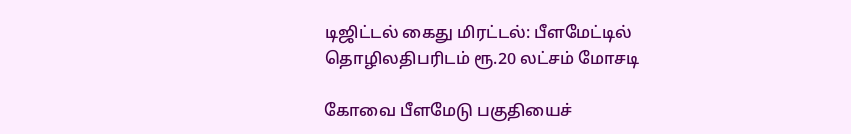டிஜிட்டல் கைது மிரட்டல்: பீளமேட்டில் தொழிலதிபரிடம் ரூ.20 லட்சம் மோசடி

கோவை பீளமேடு பகுதியைச்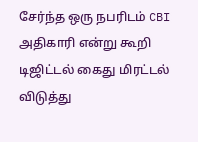சேர்ந்த ஒரு நபரிடம் CBI அதிகாரி என்று கூறி டிஜிட்டல் கைது மிரட்டல் விடுத்து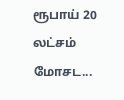ரூபாய் 20 லட்சம் மோசட...